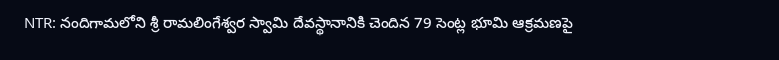NTR: నందిగామలోని శ్రీ రామలింగేశ్వర స్వామి దేవస్థానానికి చెందిన 79 సెంట్ల భూమి ఆక్రమణపై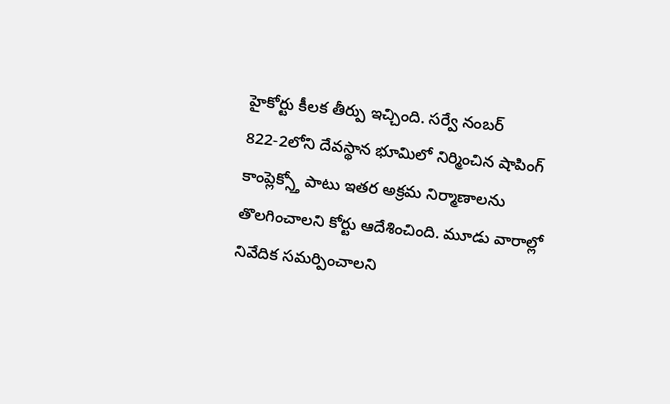హైకోర్టు కీలక తీర్పు ఇచ్చింది. సర్వే నంబర్ 822-2లోని దేవస్థాన భూమిలో నిర్మించిన షాపింగ్ కాంప్లెక్స్తో పాటు ఇతర అక్రమ నిర్మాణాలను తొలగించాలని కోర్టు ఆదేశించింది. మూడు వారాల్లో నివేదిక సమర్పించాలని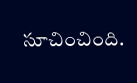సూచించింది.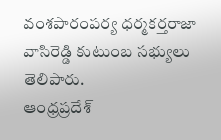వంశపారంపర్య ధర్మకర్తరాజా వాసిరెడ్డి కుటుంబ సభ్యులు తెలిపారు.
ఆంధ్రప్రదేశ్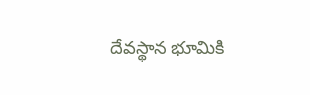దేవస్థాన భూమికి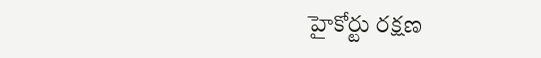హైకోర్టు రక్షణ